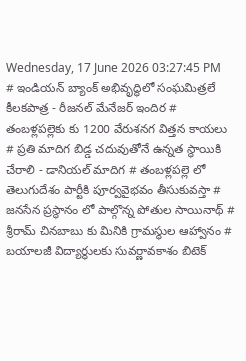Wednesday, 17 June 2026 03:27:45 PM
# ఇండియన్ బ్యాంక్ అభివృద్ధిలో సంఘమిత్రలే కీలకపాత్ర - రీజనల్ మేనేజర్ ఇందిర # తంబళ్లపల్లెకు కు 1200 వేరుశనగ విత్తన కాయలు # ప్రతి మాదిగ బిడ్డ చదువుతోనే ఉన్నత స్థాయికి చేరాలి - డానియల్ మాదిగ # తంబళ్లపల్లె లో తెలుగుదేశం పార్టీకి పూర్వవైభవం తీసుకువస్తా # జనసేన ప్రస్థానం లో పాల్గొన్న పోతుల సాయినాథ్ # శ్రీరామ్ చినబాబు కు మినికి గ్రామస్థుల ఆహ్వానం # బయాలజీ విద్యార్థులకు సువర్ణావకాశం బిటెక్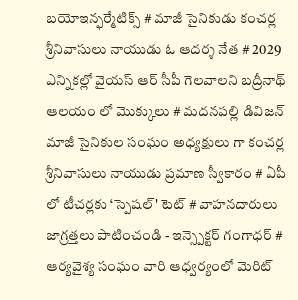బయోఇన్ఫర్మేటిక్స్ # మాజీ సైనికుడు కంచర్ల శ్రీనివాసులు నాయుడు ఓ ఆదర్శ నేత # 2029 ఎన్నికల్లో వైయస్ ఆర్ సీపీ గెలవాలని బద్రీనాథ్ ఆలయం లో మొక్కులు # మదనపల్లి డివిజన్ మాజీ సైనికుల సంఘం అధ్యక్షులు గా కంచర్ల శ్రీనివాసులు నాయుడు ప్రమాణ స్వీకారం # ఏపీ లో టీచర్లకు ‘స్పెషల్' టెట్ # వాహనదారులు జాగ్రత్తలు పాటించండి - ఇన్స్పెక్టర్ గంగాధర్ # ఆర్యవైశ్య సంఘం వారి ఆధ్వర్యంలో మెరిట్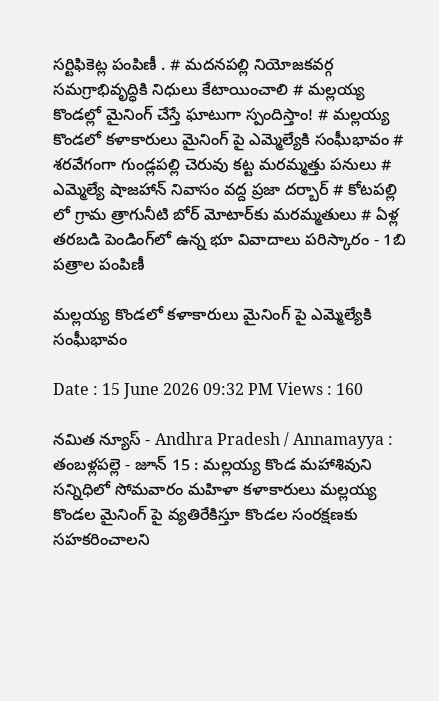సర్టిఫికెట్ల పంపిణీ . # మదనపల్లి నియోజకవర్గ సమగ్రాభివృద్ధికి నిధులు కేటాయించాలి # మల్లయ్య కొండల్లో మైనింగ్ చేస్తే ఘాటుగా స్పందిస్తాం! # మల్లయ్య కొండలో కళాకారులు మైనింగ్ పై ఎమ్మెల్యేకి సంఘీభావం # శరవేగంగా గుండ్లపల్లి చెరువు కట్ట మరమ్మత్తు పనులు # ఎమ్మెల్యే షాజహాన్ నివాసం వద్ద ప్రజా దర్బార్ # కోటపల్లి లో గ్రామ త్రాగునీటి బోర్ మోటార్‌కు మరమ్మతులు # ఏళ్ల తరబడి పెండింగ్‌లో ఉన్న భూ వివాదాలు పరిస్కారం - 1బి పత్రాల పంపిణీ

మల్లయ్య కొండలో కళాకారులు మైనింగ్ పై ఎమ్మెల్యేకి సంఘీభావం

Date : 15 June 2026 09:32 PM Views : 160

నమిత న్యూస్ - Andhra Pradesh / Annamayya : తంబళ్లపల్లె - జూన్ 15 : మల్లయ్య కొండ మహాశివుని సన్నిధిలో సోమవారం మహిళా కళాకారులు మల్లయ్య కొండల మైనింగ్ పై వ్యతిరేకిస్తూ కొండల సంరక్షణకు సహకరించాలని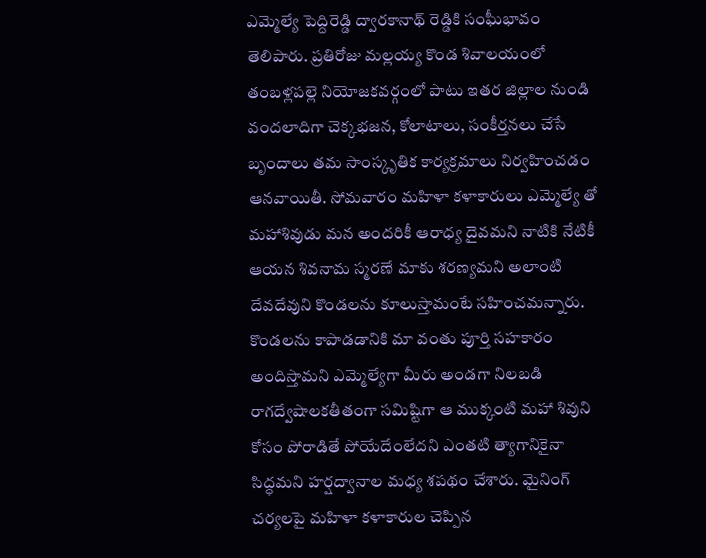ఎమ్మెల్యే పెద్దిరెడ్డి ద్వారకానాథ్ రెడ్డికి సంఘీభావం తెలిపారు. ప్రతిరోజు మల్లయ్య కొండ శివాలయంలో తంబళ్లపల్లె నియోజకవర్గంలో పాటు ఇతర జిల్లాల నుండి వందలాదిగా చెక్కభజన, కోలాటాలు, సంకీర్తనలు చేసే బృందాలు తమ సాంస్కృతిక కార్యక్రమాలు నిర్వహించడం ఆనవాయితీ. సోమవారం మహిళా కళాకారులు ఎమ్మెల్యే తో మహాశివుడు మన అందరికీ ఆరాధ్య దైవమని నాటికి నేటికీ ఆయన శివనామ స్మరణే మాకు శరణ్యమని అలాంటి దేవదేవుని కొండలను కూలుస్తామంటే సహించమన్నారు. కొండలను కాపాడడానికి మా వంతు పూర్తి సహకారం అందిస్తామని ఎమ్మెల్యేగా మీరు అండగా నిలబడి రాగద్వేషాలకతీతంగా సమిష్టిగా ఆ ముక్కంటి మహా శివుని కోసం పోరాడితే పోయేదేంలేదని ఎంతటి త్యాగానికైనా సిద్ధమని హర్షద్వానాల మధ్య శపథం చేశారు. మైనింగ్ చర్యలపై మహిళా కళాకారుల చెప్పిన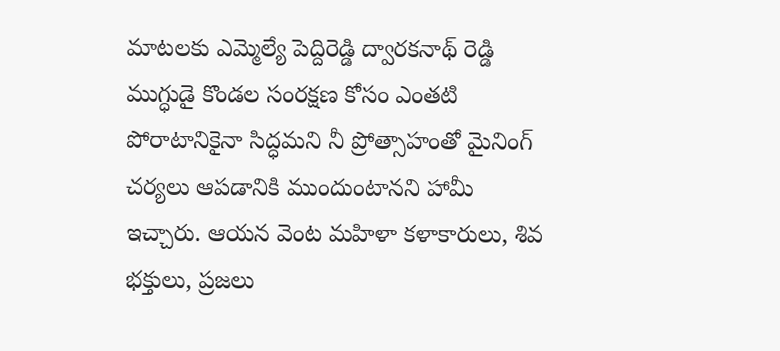మాటలకు ఎమ్మెల్యే పెద్దిరెడ్డి ద్వారకనాథ్ రెడ్డి ముగ్ధుడై కొండల సంరక్షణ కోసం ఎంతటి పోరాటానికైనా సిద్ధమని నీ ప్రోత్సాహంతో మైనింగ్ చర్యలు ఆపడానికి ముందుంటానని హామీ ఇచ్చారు. ఆయన వెంట మహిళా కళాకారులు, శివ భక్తులు, ప్రజలు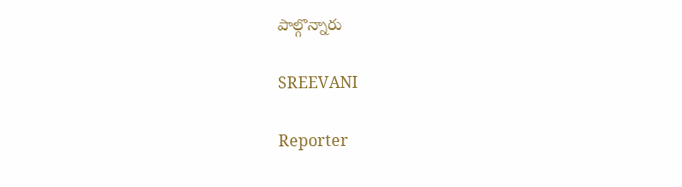పాల్గొన్నారు

SREEVANI

Reporter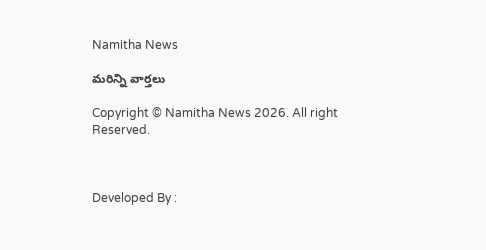Namitha News

మరిన్ని వార్తలు

Copyright © Namitha News 2026. All right Reserved.



Developed By :